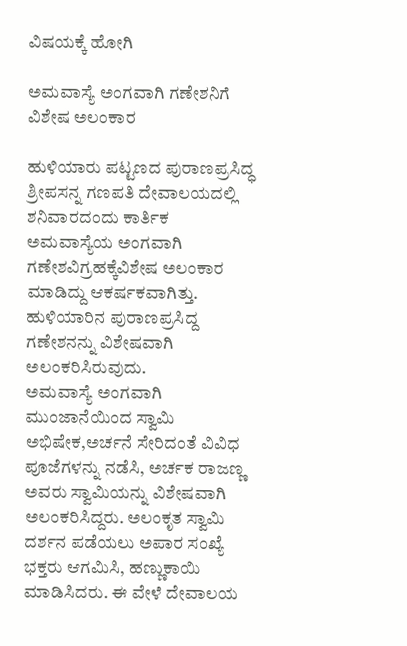ವಿಷಯಕ್ಕೆ ಹೋಗಿ

ಅಮವಾಸ್ಯೆ ಅಂಗವಾಗಿ ಗಣೇಶನಿಗೆ ವಿಶೇಷ ಅಲಂಕಾರ

ಹುಳಿಯಾರು ಪಟ್ಟಣದ ಪುರಾಣಪ್ರಸಿದ್ಧ ಶ್ರೀಪಸನ್ನ ಗಣಪತಿ ದೇವಾಲಯದಲ್ಲಿ ಶನಿವಾರದಂದು ಕಾರ್ತಿಕ ಅಮವಾಸ್ಯೆಯ ಅಂಗವಾಗಿ ಗಣೇಶವಿಗ್ರಹಕ್ಕೆವಿಶೇಷ ಅಲಂಕಾರ ಮಾಡಿದ್ದು ಆಕರ್ಷಕವಾಗಿತ್ತು.
ಹುಳಿಯಾರಿನ ಪುರಾಣಪ್ರಸಿದ್ದ ಗಣೇಶನನ್ನು ವಿಶೇಷವಾಗಿ ಅಲಂಕರಿಸಿರುವುದು.
ಅಮವಾಸ್ಯೆ ಅಂಗವಾಗಿ ಮುಂಜಾನೆಯಿಂದ ಸ್ವಾಮಿ ಅಭಿಷೇಕ,ಅರ್ಚನೆ ಸೇರಿದಂತೆ ವಿವಿಧ ಪೂಜೆಗಳನ್ನು ನಡೆಸಿ, ಅರ್ಚಕ ರಾಜಣ್ಣ ಅವರು ಸ್ವಾಮಿಯನ್ನು ವಿಶೇಷವಾಗಿ ಅಲಂಕರಿಸಿದ್ದರು. ಅಲಂಕೃತ ಸ್ವಾಮಿ ದರ್ಶನ ಪಡೆಯಲು ಅಪಾರ ಸಂಖ್ಯೆ ಭಕ್ತರು ಆಗಮಿಸಿ, ಹಣ್ಣುಕಾಯಿ ಮಾಡಿಸಿದರು. ಈ ವೇಳೆ ದೇವಾಲಯ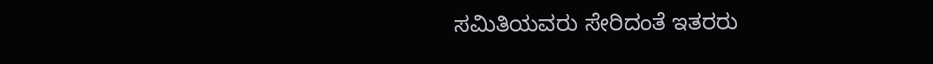ಸಮಿತಿಯವರು ಸೇರಿದಂತೆ ಇತರರು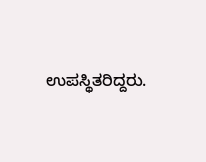ಉಪಸ್ಥಿತರಿದ್ದರು.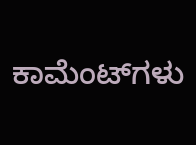ಕಾಮೆಂಟ್‌ಗಳು